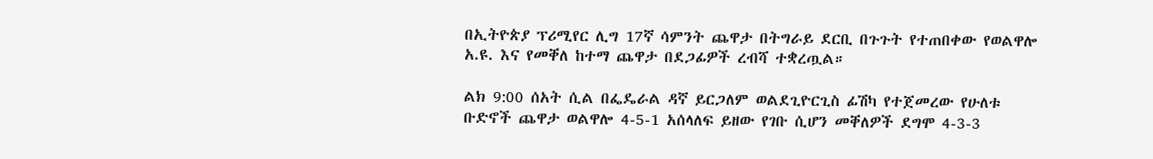በኢትዮጵያ ፕሪሚየር ሊግ 17ኛ ሳምንት ጨዋታ በትግራይ ደርቢ በጉጉት የተጠበቀው የወልዋሎ አ.ዩ. እና የመቐለ ከተማ ጨዋታ በደጋፊዎች ረብሻ ተቋረጧል።

ልክ 9:00 ሰአት ሲል በፌዴራል ዳኛ ይርጋለም ወልደጊዮርጊስ ፊሽካ የተጀመረው የሁለቱ ቡድኖች ጨዋታ ወልዋሎ 4-5-1 አሰላለፍ ይዘው የገቡ ሲሆን መቐለዎች ደግሞ 4-3-3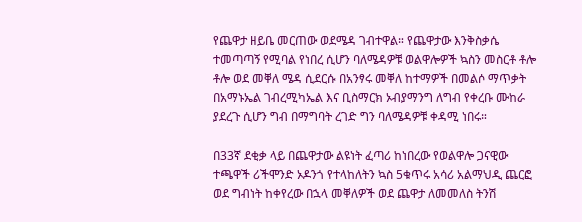የጨዋታ ዘይቤ መርጠው ወደሜዳ ገብተዋል። የጨዋታው እንቅስቃሴ ተመጣጣኝ የሚባል የነበረ ሲሆን ባለሜዳዎቹ ወልዋሎዎች ኳስን መስርቶ ቶሎ ቶሎ ወደ መቐለ ሜዳ ሲደርሱ በአንፃሩ መቐለ ከተማዎች በመልሶ ማጥቃት በአማኑኤል ገብረሚካኤል እና ቢስማርክ ኦብያማንግ ለግብ የቀረቡ ሙከራ ያደረጉ ሲሆን ግብ በማግባት ረገድ ግን ባለሜዳዎቹ ቀዳሚ ነበሩ።

በ33ኛ ደቂቃ ላይ በጨዋታው ልዩነት ፈጣሪ ከነበረው የወልዋሎ ጋናዊው ተጫዋች ሪችሞንድ ኦዶንጎ የተላከለትን ኳስ 5ቁጥሩ አሳሪ አልማህዲ ጨርፎ ወደ ግብነት ከቀየረው በኋላ መቐለዎች ወደ ጨዋታ ለመመለስ ትንሽ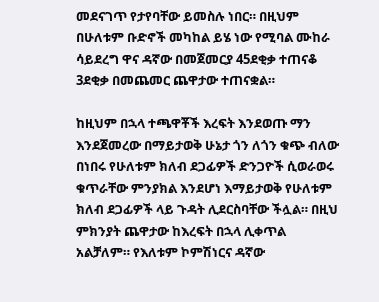መደናገጥ የታየባቸው ይመስሉ ነበር። በዚህም በሁለቱም ቡድኖች መካከል ይሄ ነው የሚባል ሙከራ ሳይደረግ ዋና ዳኛው በመጀመርያ 45ደቂቃ ተጠናቆ 3ደቂቃ በመጨመር ጨዋታው ተጠናቋል።

ከዚህም በኋላ ተጫዋቾች እረፍት እንደወጡ ማን እንደጀመረው በማይታወቅ ሁኔታ ጎን ለጎን ቁጭ ብለው በነበሩ የሁለቱም ክለብ ደጋፊዎች ድንጋዮች ሲወራወሩ ቁጥራቸው ምንያክል እንደሆነ እማይታወቅ የሁለቱም ክለብ ደጋፊዎች ላይ ጉዳት ሊደርስባቸው ችሏል። በዚህ ምክንያት ጨዋታው ከእረፍት በኋላ ሊቀጥል አልቻለም። የእለቱም ኮምሽነርና ዳኛው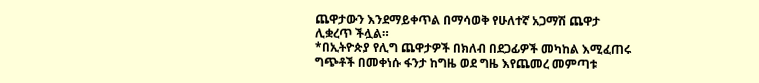ጨዋታውን እንደማይቀጥል በማሳወቅ የሁለተኛ አጋማሽ ጨዋታ ሊቋረጥ ችሏል።
*በኢትዮጵያ የሊግ ጨዋታዎች በክለብ በደጋፊዎች መካከል እሚፈጠሩ ግጭቶች በመቀነሱ ፋንታ ከግዜ ወደ ግዜ እየጨመረ መምጣቱ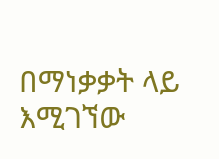በማነቃቃት ላይ እሚገኘው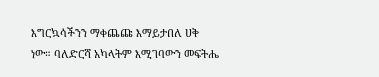እግርኳሳችንን ማቀጨጩ እማይታበለ ሀቅ ነው። ባለድርሻ አካላትም እሚገባውን መፍትሔ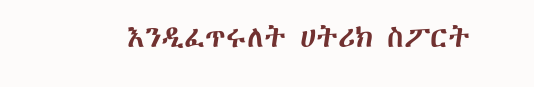እንዲፈጥሩለት ሀትሪክ ስፖርት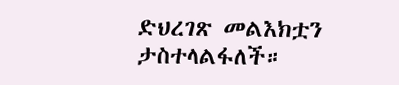ድህረገጽ መልእክቷን ታስተላልፋለች።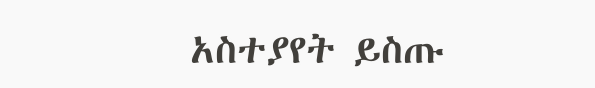አስተያየት ይስጡ